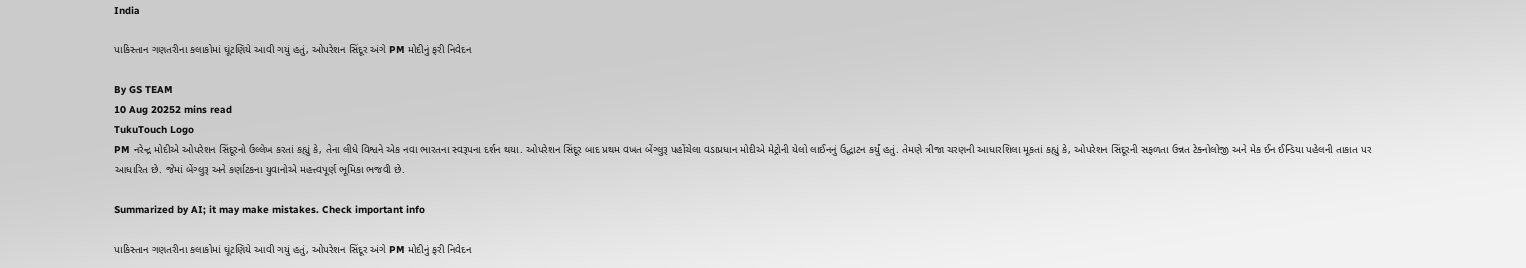India

પાકિસ્તાન ગણતરીના કલાકોમાં ઘૂંટણિયે આવી ગયું હતું, ઓપરેશન સિંદૂર અંગે PM મોદીનું ફરી નિવેદન

By GS TEAM
10 Aug 20252 mins read
TukuTouch Logo
PM નરેન્દ્ર મોદીએ ઓપરેશન સિંદૂરનો ઉલ્લેખ કરતાં કહ્યું કે, તેના લીધે વિશ્વને એક નવા ભારતના સ્વરૂપના દર્શન થયા. ઓપરેશન સિંદૂર બાદ પ્રથમ વખત બેંગ્લુરૂ પહોંચેલા વડાપ્રધાન મોદીએ મેટ્રોની યેલો લાઈનનું ઉદ્ધાટન કર્યું હતું. તેમણે ત્રીજા ચરણની આધારશિલા મૂકતાં કહ્યું કે, ઓપરેશન સિંદૂરની સફળતા ઉન્નત ટેક્નોલોજી અને મેક ઈન ઈન્ડિયા પહેલની તાકાત પર આધારિત છે. જેમાં બેંગ્લુરૂ અને કર્ણાટકના યુવાનોએ મહત્ત્વપૂર્ણ ભૂમિકા ભજવી છે.

Summarized by AI; it may make mistakes. Check important info

પાકિસ્તાન ગણતરીના કલાકોમાં ઘૂંટણિયે આવી ગયું હતું, ઓપરેશન સિંદૂર અંગે PM મોદીનું ફરી નિવેદન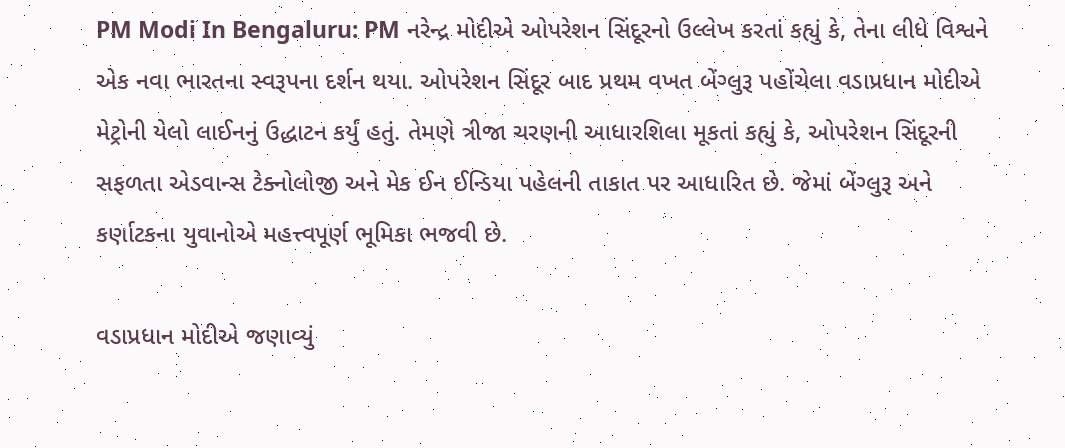PM Modi In Bengaluru: PM નરેન્દ્ર મોદીએ ઓપરેશન સિંદૂરનો ઉલ્લેખ કરતાં કહ્યું કે, તેના લીધે વિશ્વને એક નવા ભારતના સ્વરૂપના દર્શન થયા. ઓપરેશન સિંદૂર બાદ પ્રથમ વખત બેંગ્લુરૂ પહોંચેલા વડાપ્રધાન મોદીએ મેટ્રોની યેલો લાઈનનું ઉદ્ધાટન કર્યું હતું. તેમણે ત્રીજા ચરણની આધારશિલા મૂકતાં કહ્યું કે, ઓપરેશન સિંદૂરની સફળતા એડવાન્સ ટેક્નોલોજી અને મેક ઈન ઈન્ડિયા પહેલની તાકાત પર આધારિત છે. જેમાં બેંગ્લુરૂ અને કર્ણાટકના યુવાનોએ મહત્ત્વપૂર્ણ ભૂમિકા ભજવી છે.

વડાપ્રધાન મોદીએ જણાવ્યું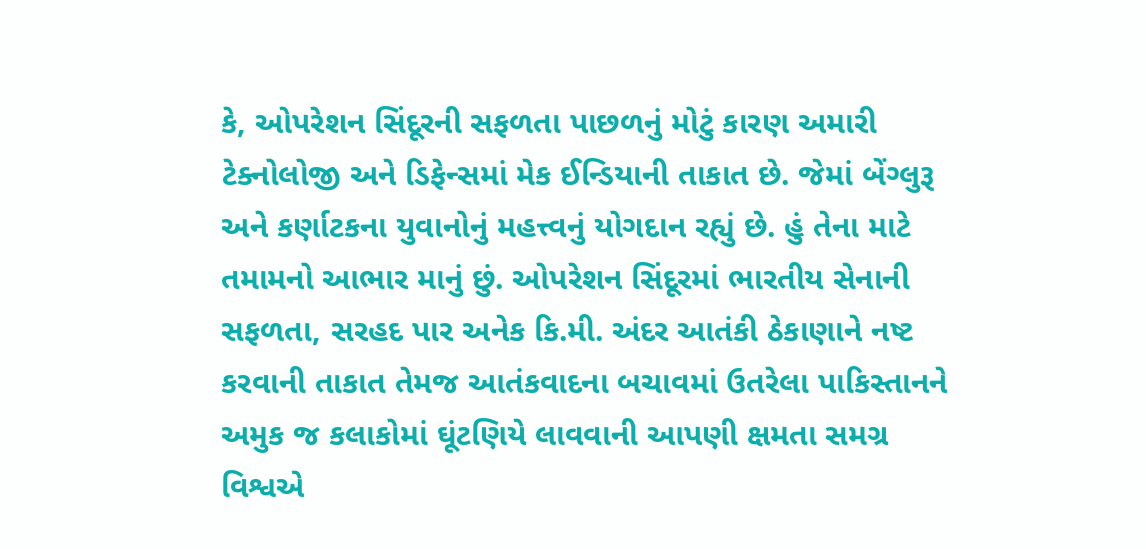કે, ઓપરેશન સિંદૂરની સફળતા પાછળનું મોટું કારણ અમારી ટેક્નોલોજી અને ડિફેન્સમાં મેક ઈન્ડિયાની તાકાત છે. જેમાં બેંગ્લુરૂ અને કર્ણાટકના યુવાનોનું મહત્ત્વનું યોગદાન રહ્યું છે. હું તેના માટે તમામનો આભાર માનું છું. ઓપરેશન સિંદૂરમાં ભારતીય સેનાની સફળતા, સરહદ પાર અનેક કિ.મી. અંદર આતંકી ઠેકાણાને નષ્ટ કરવાની તાકાત તેમજ આતંકવાદના બચાવમાં ઉતરેલા પાકિસ્તાનને અમુક જ કલાકોમાં ઘૂંટણિયે લાવવાની આપણી ક્ષમતા સમગ્ર વિશ્વએ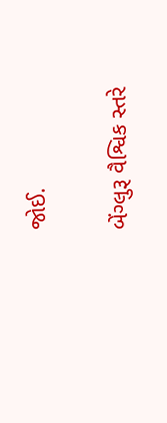જોઈ.

બેંગ્લુરૂ વૈશ્વિક સ્તરે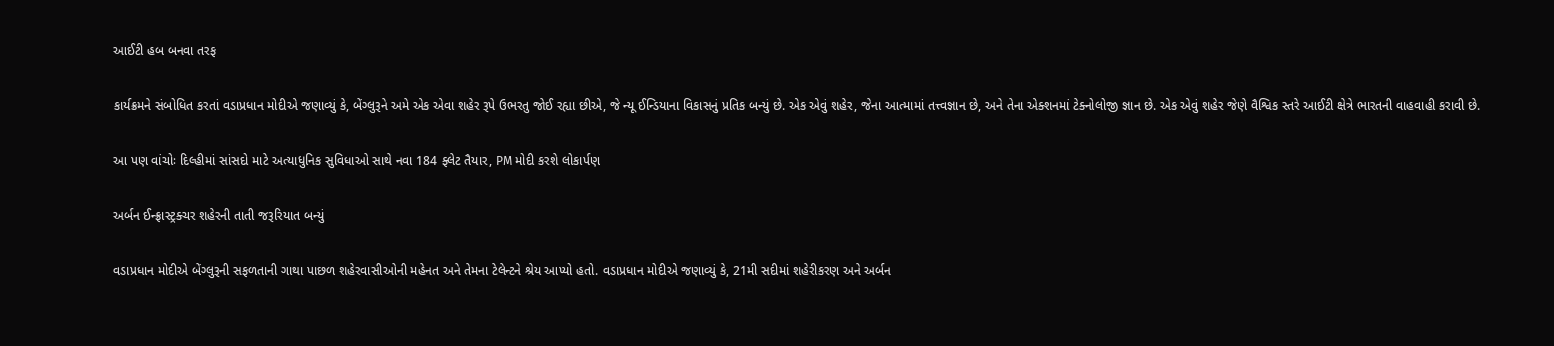આઈટી હબ બનવા તરફ

કાર્યક્રમને સંબોધિત કરતાં વડાપ્રધાન મોદીએ જણાવ્યું કે, બેંગ્લુરૂને અમે એક એવા શહેર રૂપે ઉભરતુ જોઈ રહ્યા છીએ, જે ન્યૂ ઈન્ડિયાના વિકાસનું પ્રતિક બન્યું છે. એક એવું શહેર, જેના આત્મામાં તત્ત્વજ્ઞાન છે, અને તેના એક્શનમાં ટેક્નોલોજી જ્ઞાન છે. એક એવું શહેર જેણે વૈશ્વિક સ્તરે આઈટી ક્ષેત્રે ભારતની વાહવાહી કરાવી છે.

આ પણ વાંચોઃ દિલ્હીમાં સાંસદો માટે અત્યાધુનિક સુવિધાઓ સાથે નવા 184 ફ્લેટ તૈયાર, PM મોદી કરશે લોકાર્પણ

અર્બન ઈન્ફ્રાસ્ટ્રક્ચર શહેરની તાતી જરૂરિયાત બન્યું

વડાપ્રધાન મોદીએ બેંગ્લુરૂની સફળતાની ગાથા પાછળ શહેરવાસીઓની મહેનત અને તેમના ટેલેન્ટને શ્રેય આપ્યો હતો. વડાપ્રધાન મોદીએ જણાવ્યું કે, 21મી સદીમાં શહેરીકરણ અને અર્બન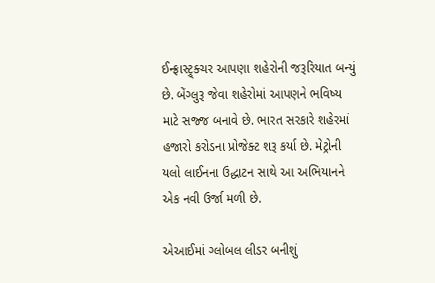ઈન્ફ્રાસ્ટ્ર્ક્ચર આપણા શહેરોની જરૂરિયાત બન્યું છે. બેંગ્લુરૂ જેવા શહેરોમાં આપણને ભવિષ્ય માટે સજ્જ બનાવે છે. ભારત સરકારે શહેરમાં હજારો કરોડના પ્રોજેક્ટ શરૂ કર્યા છે. મેટ્રોની યલો લાઈનના ઉદ્ધાટન સાથે આ અભિયાનને એક નવી ઉર્જા મળી છે.

એઆઈમાં ગ્લોબલ લીડર બનીશું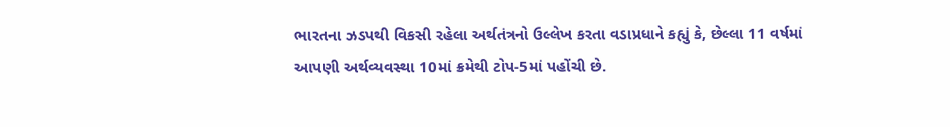ભારતના ઝડપથી વિકસી રહેલા અર્થતંત્રનો ઉલ્લેખ કરતા વડાપ્રધાને કહ્યું કે, છેલ્લા 11 વર્ષમાં આપણી અર્થવ્યવસ્થા 10માં ક્રમેથી ટોપ-5માં પહોંચી છે.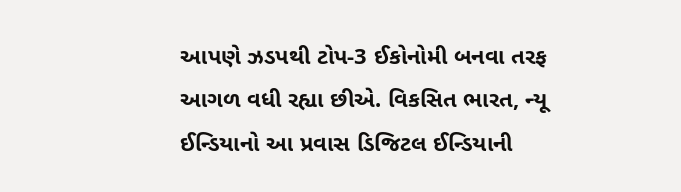આપણે ઝડપથી ટોપ-3 ઈકોનોમી બનવા તરફ આગળ વધી રહ્યા છીએ. વિકસિત ભારત, ન્યૂ ઈન્ડિયાનો આ પ્રવાસ ડિજિટલ ઈન્ડિયાની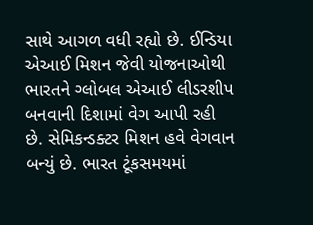સાથે આગળ વધી રહ્યો છે. ઈન્ડિયા એઆઈ મિશન જેવી યોજનાઓથી ભારતને ગ્લોબલ એઆઈ લીડરશીપ બનવાની દિશામાં વેગ આપી રહી છે. સેમિકન્ડક્ટર મિશન હવે વેગવાન બન્યું છે. ભારત ટૂંકસમયમાં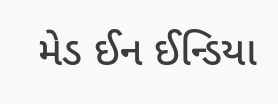મેડ ઈન ઈન્ડિયા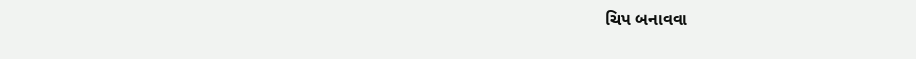ચિપ બનાવવા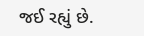જઈ રહ્યું છે.